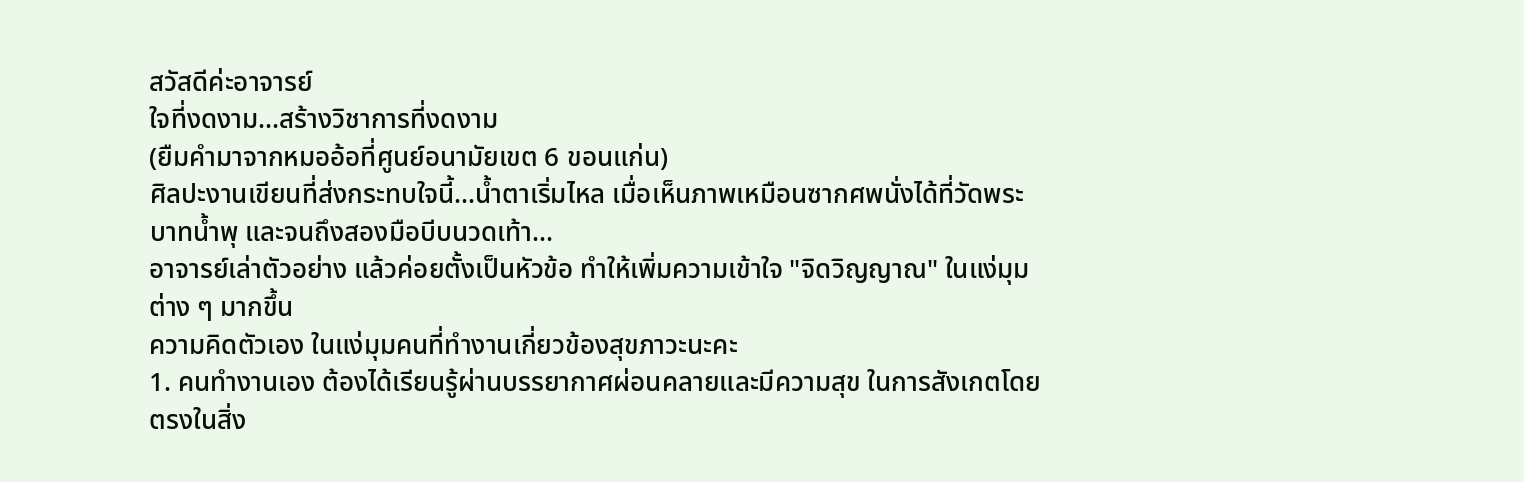สวัสดีค่ะอาจารย์
ใจที่งดงาม...สร้างวิชาการที่งดงาม
(ยืมคำมาจากหมออ้อที่ศูนย์อนามัยเขต 6 ขอนแก่น)
ศิลปะงานเขียนที่ส่งกระทบใจนี้...น้ำตาเริ่มไหล เมื่อเห็นภาพเหมือนซากศพนั่งได้ที่วัดพระบาทน้ำพุ และจนถึงสองมือบีบนวดเท้า...
อาจารย์เล่าตัวอย่าง แล้วค่อยตั้งเป็นหัวข้อ ทำให้เพิ่มความเข้าใจ "จิดวิญญาณ" ในแง่มุมต่าง ๆ มากขึ้น
ความคิดตัวเอง ในแง่มุมคนที่ทำงานเกี่ยวข้องสุขภาวะนะคะ
1. คนทำงานเอง ต้องได้เรียนรู้ผ่านบรรยากาศผ่อนคลายและมีความสุข ในการสังเกตโดยตรงในสิ่ง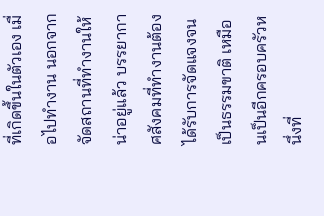ที่เกิดขึ้นในตัวเอง เมื่อไปทำงาน นอกจากจัดสถานที่ทำงานให้น่าอยู่แล้ว บรรยากาศสังคมที่ทำงานต้องได้รับการจัดแจงจนเป็นธรรมขาติ เหมือนเป็นอีกครอบครัวหนึ่งที่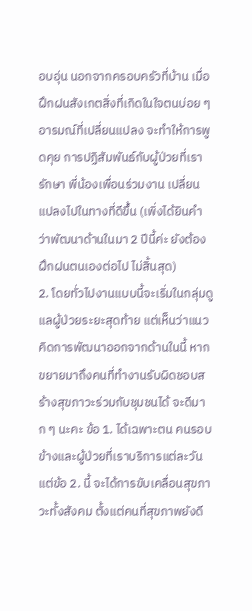อบอุ่น นอกจากครอบครัวที่บ้าน เมื่อฝึกฝนสังเกตสิ่งที่เกิดในใจตนบ่อย ๆ อารมณ์ที่เปลี่ยนแปลง จะทำให้การพูดคุย การปฏิสัมพันธ์กับผู้ป่วยที่เรารักษา พี่น้องเพื่อนร่วมงาน เปลี่ยนแปลงไปในทางที่ดีขึ้น (เพิ่งได้ยินคำว่าพัฒนาด้านในมา 2 ปีนี้ค่ะ ยังต้องฝึกฝนตนเองต่อไป ไม่สิ้นสุด)
2. โดยทั่วไปงานแบบนี้จะเริ่มในกลุ่มดูแลผู้ป่วยระยะสุดท้าย แต่เห็นว่าแนวคิดการพัฒนาออกจากด้านในนี้ หากขยายมาถึงคนที่ทำงานรับผิดชอบสร้างสุขภาวะร่วมกับชุมชนได้ จะดีมาก ๆ นะคะ ข้อ 1. ได้เฉพาะตน คนรอบข้างและผู้ป่วยที่เราบริการแต่ละวัน แต่ข้อ 2. นี้ จะได้การขับเคลื่อนสุขภาวะทั้งสังคม ตั้งแต่คนที่สุขภาพยังดี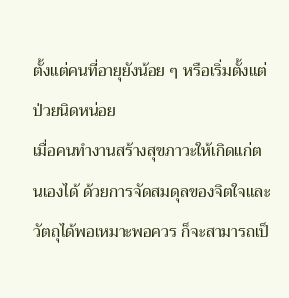ตั้งแต่คนที่อายุยังน้อย ๆ หรือเริ่มตั้งแต่ป่วยนิดหน่อย
เมื่อคนทำงานสร้างสุขภาวะให้เกิดแก่ตนเองได้ ด้วยการจัดสมดุลของจิตใจและวัตถุได้พอเหมาะพอควร ก็จะสามารถเป็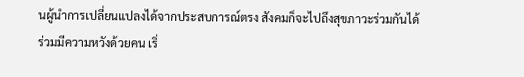นผู้นำการเปลี่ยนแปลงได้จากประสบการณ์ตรง สังคมก็จะไปถึงสุขภาวะร่วมกันได้
ร่วมมีความหวังด้วยคน เริ่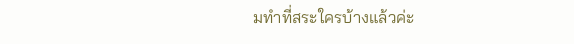มทำที่สระใครบ้างแล้วค่ะ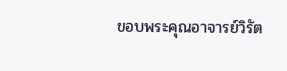ขอบพระคุณอาจารย์วิรัต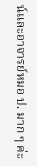น์และอาจารย์หมอ ป. มาก ๆ ค่ะ